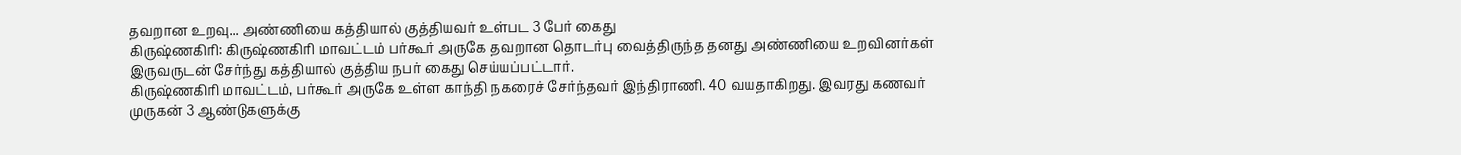தவறான உறவு... அண்ணியை கத்தியால் குத்தியவர் உள்பட 3 பேர் கைது
கிருஷ்ணகிரி: கிருஷ்ணகிரி மாவட்டம் பர்கூர் அருகே தவறான தொடர்பு வைத்திருந்த தனது அண்ணியை உறவினர்கள் இருவருடன் சேர்ந்து கத்தியால் குத்திய நபர் கைது செய்யப்பட்டார்.
கிருஷ்ணகிரி மாவட்டம், பர்கூர் அருகே உள்ள காந்தி நகரைச் சேர்ந்தவர் இந்திராணி. 40 வயதாகிறது. இவரது கணவர் முருகன் 3 ஆண்டுகளுக்கு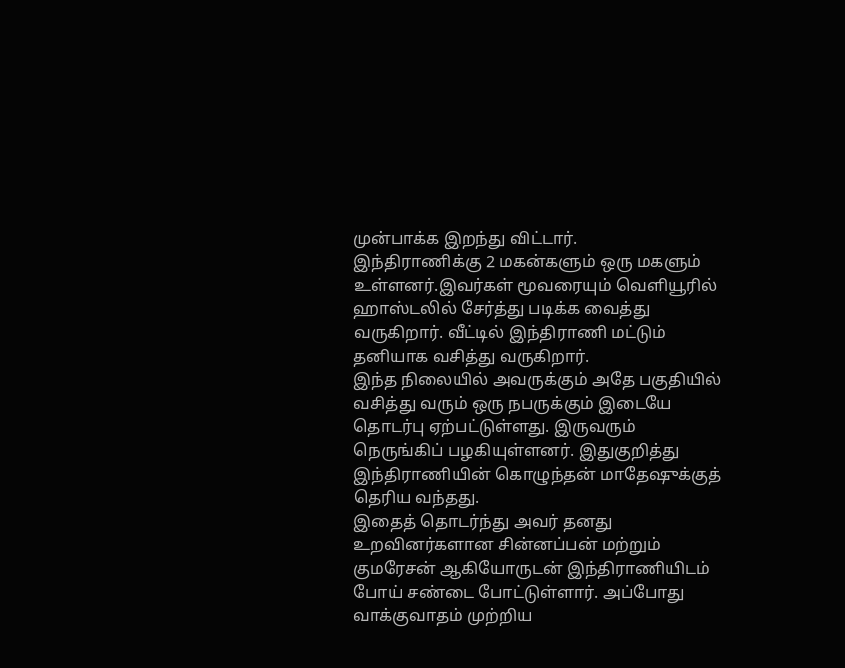முன்பாக்க இறந்து விட்டார்.
இந்திராணிக்கு 2 மகன்களும் ஒரு மகளும் உள்ளனர்.இவர்கள் மூவரையும் வெளியூரில் ஹாஸ்டலில் சேர்த்து படிக்க வைத்து வருகிறார். வீட்டில் இந்திராணி மட்டும் தனியாக வசித்து வருகிறார்.
இந்த நிலையில் அவருக்கும் அதே பகுதியில் வசித்து வரும் ஒரு நபருக்கும் இடையே தொடர்பு ஏற்பட்டுள்ளது. இருவரும் நெருங்கிப் பழகியுள்ளனர். இதுகுறித்து இந்திராணியின் கொழுந்தன் மாதேஷுக்குத் தெரிய வந்தது.
இதைத் தொடர்ந்து அவர் தனது உறவினர்களான சின்னப்பன் மற்றும் குமரேசன் ஆகியோருடன் இந்திராணியிடம் போய் சண்டை போட்டுள்ளார். அப்போது வாக்குவாதம் முற்றிய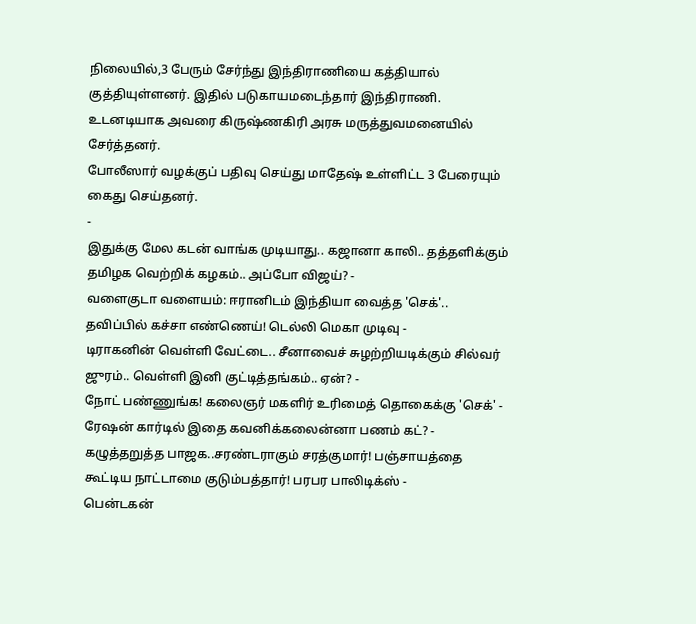நிலையில்,3 பேரும் சேர்ந்து இந்திராணியை கத்தியால் குத்தியுள்ளனர். இதில் படுகாயமடைந்தார் இந்திராணி. உடனடியாக அவரை கிருஷ்ணகிரி அரசு மருத்துவமனையில் சேர்த்தனர்.
போலீஸார் வழக்குப் பதிவு செய்து மாதேஷ் உள்ளிட்ட 3 பேரையும் கைது செய்தனர்.
-
இதுக்கு மேல கடன் வாங்க முடியாது.. கஜானா காலி.. தத்தளிக்கும் தமிழக வெற்றிக் கழகம்.. அப்போ விஜய்? -
வளைகுடா வளையம்: ஈரானிடம் இந்தியா வைத்த 'செக்'.. தவிப்பில் கச்சா எண்ணெய்! டெல்லி மெகா முடிவு -
டிராகனின் வெள்ளி வேட்டை.. சீனாவைச் சுழற்றியடிக்கும் சில்வர் ஜுரம்.. வெள்ளி இனி குட்டித்தங்கம்.. ஏன்? -
நோட் பண்ணுங்க! கலைஞர் மகளிர் உரிமைத் தொகைக்கு 'செக்' - ரேஷன் கார்டில் இதை கவனிக்கலைன்னா பணம் கட்? -
கழுத்தறுத்த பாஜக..சரண்டராகும் சரத்குமார்! பஞ்சாயத்தை கூட்டிய நாட்டாமை குடும்பத்தார்! பரபர பாலிடிக்ஸ் -
பென்டகன்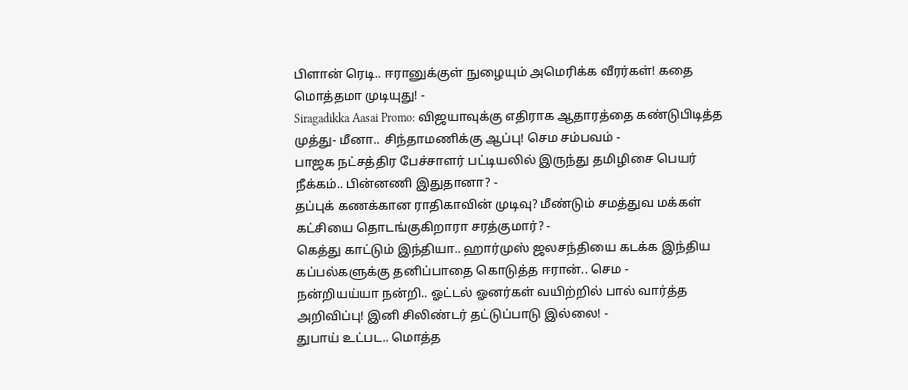பிளான் ரெடி.. ஈரானுக்குள் நுழையும் அமெரிக்க வீரர்கள்! கதை மொத்தமா முடியுது! -
Siragadikka Aasai Promo: விஜயாவுக்கு எதிராக ஆதாரத்தை கண்டுபிடித்த முத்து- மீனா.. சிந்தாமணிக்கு ஆப்பு! செம சம்பவம் -
பாஜக நட்சத்திர பேச்சாளர் பட்டியலில் இருந்து தமிழிசை பெயர் நீக்கம்.. பின்னணி இதுதானா? -
தப்புக் கணக்கான ராதிகாவின் முடிவு? மீண்டும் சமத்துவ மக்கள் கட்சியை தொடங்குகிறாரா சரத்குமார்? -
கெத்து காட்டும் இந்தியா.. ஹார்முஸ் ஜலசந்தியை கடக்க இந்திய கப்பல்களுக்கு தனிப்பாதை கொடுத்த ஈரான்.. செம -
நன்றியய்யா நன்றி.. ஓட்டல் ஓனர்கள் வயிற்றில் பால் வார்த்த அறிவிப்பு! இனி சிலிண்டர் தட்டுப்பாடு இல்லை! -
துபாய் உட்பட.. மொத்த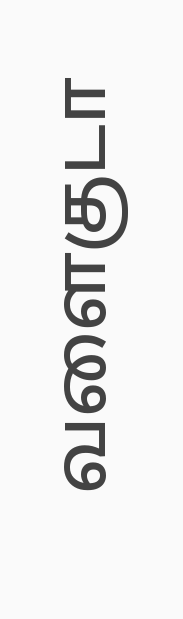வளைகுடா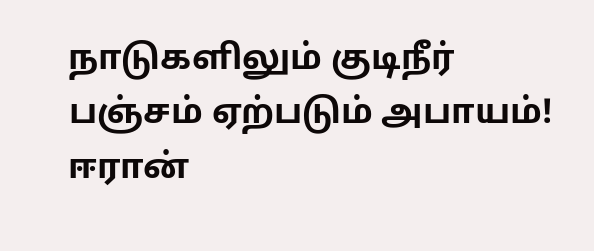நாடுகளிலும் குடிநீர் பஞ்சம் ஏற்படும் அபாயம்! ஈரான்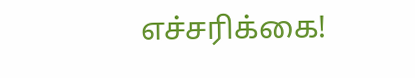எச்சரிக்கை!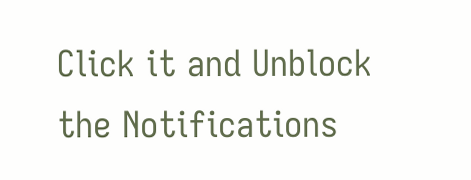Click it and Unblock the Notifications